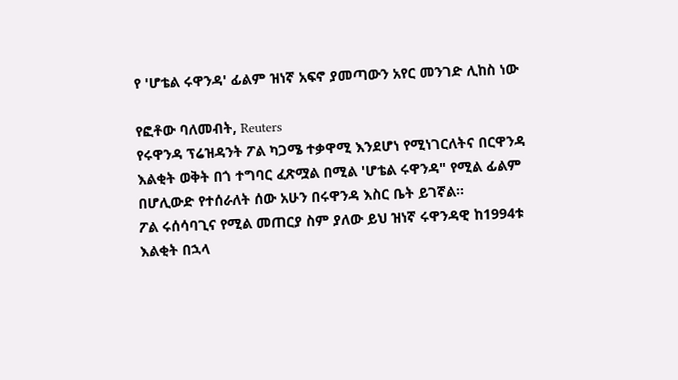የ 'ሆቴል ሩዋንዳ' ፊልም ዝነኛ አፍኖ ያመጣውን አየር መንገድ ሊከስ ነው

የፎቶው ባለመብት, Reuters
የሩዋንዳ ፕሬዝዳንት ፖል ካጋሜ ተቃዋሚ እንደሆነ የሚነገርለትና በርዋንዳ እልቂት ወቅት በጎ ተግባር ፈጽሟል በሚል 'ሆቴል ሩዋንዳ" የሚል ፊልም በሆሊውድ የተሰራለት ሰው አሁን በሩዋንዳ እስር ቤት ይገኛል።
ፖል ሩሰሳባጊና የሚል መጠርያ ስም ያለው ይህ ዝነኛ ሩዋንዳዊ ከ1994ቱ እልቂት በኋላ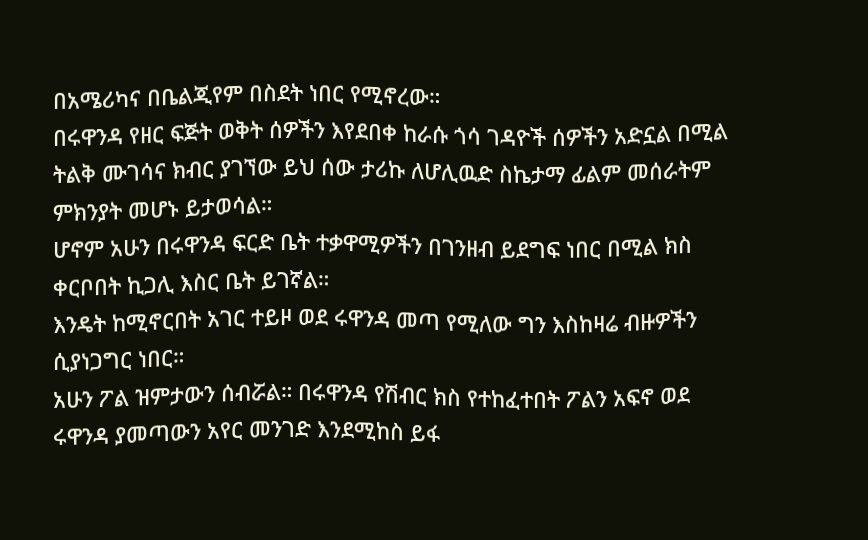በአሜሪካና በቤልጂየም በስደት ነበር የሚኖረው።
በሩዋንዳ የዘር ፍጅት ወቅት ሰዎችን እየደበቀ ከራሱ ጎሳ ገዳዮች ሰዎችን አድኗል በሚል ትልቅ ሙገሳና ክብር ያገኘው ይህ ሰው ታሪኩ ለሆሊዉድ ስኬታማ ፊልም መሰራትም ምክንያት መሆኑ ይታወሳል።
ሆኖም አሁን በሩዋንዳ ፍርድ ቤት ተቃዋሚዎችን በገንዘብ ይደግፍ ነበር በሚል ክስ ቀርቦበት ኪጋሊ እስር ቤት ይገኛል።
እንዴት ከሚኖርበት አገር ተይዞ ወደ ሩዋንዳ መጣ የሚለው ግን እስከዛሬ ብዙዎችን ሲያነጋግር ነበር።
አሁን ፖል ዝምታውን ሰብሯል። በሩዋንዳ የሽብር ክስ የተከፈተበት ፖልን አፍኖ ወደ ሩዋንዳ ያመጣውን አየር መንገድ እንደሚከስ ይፋ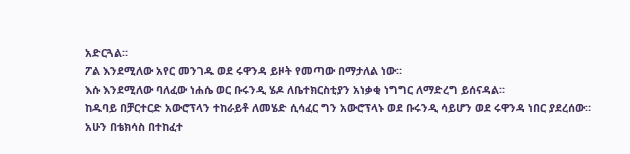አድርጓል።
ፖል እንደሚለው አየር መንገዱ ወደ ሩዋንዳ ይዞት የመጣው በማታለል ነው።
እሱ እንደሚለው ባለፈው ነሐሴ ወር ቡሩንዲ ሄዶ ለቤተክርስቲያን አነቃቂ ነግግር ለማድረግ ይሰናዳል።
ከዱባይ በቻርተርድ አውሮፕላን ተከራይቶ ለመሄድ ሲሳፈር ግን አውሮፕላኑ ወደ ቡሩንዲ ሳይሆን ወደ ሩዋንዳ ነበር ያደረሰው።
አሁን በቴክሳስ በተከፈተ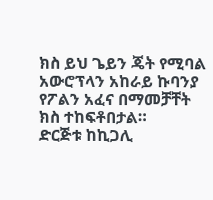ክስ ይህ ጌይን ጄት የሚባል አውሮፕላን አከራይ ኩባንያ የፖልን አፈና በማመቻቸት ክስ ተከፍቶበታል።
ድርጅቱ ከኪጋሊ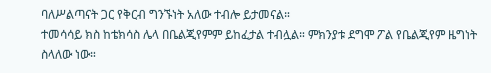ባለሥልጣናት ጋር የቅርብ ግንኙነት አለው ተብሎ ይታመናል።
ተመሳሳይ ክስ ከቴክሳስ ሌላ በቤልጂየምም ይከፈታል ተብሏል። ምክንያቱ ደግሞ ፖል የቤልጂየም ዜግነት ስላለው ነው።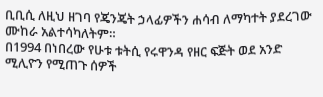ቢቢሲ ለዚህ ዘገባ የጄንጄት ኃላፊዎችን ሐሳብ ለማካተት ያደረገው ሙከራ አልተሳካለትም።
በ1994 በነበረው የሁቱ ቱትሲ የሩዋንዳ የዘር ፍጅት ወደ አንድ ሚሊዮን የሚጠጉ ሰዎች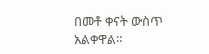በመቶ ቀናት ውስጥ አልቀዋል።